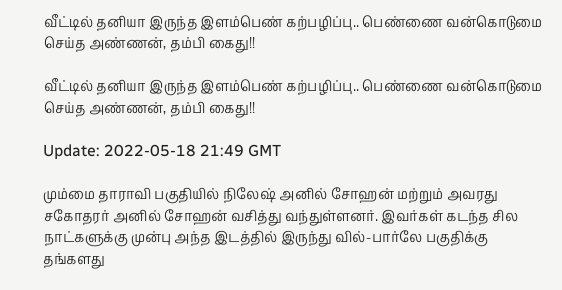வீட்டில் தனியா இருந்த இளம்பெண் கற்பழிப்பு.. பெண்ணை வன்கொடுமை செய்த அண்ணன், தம்பி கைது!!

வீட்டில் தனியா இருந்த இளம்பெண் கற்பழிப்பு.. பெண்ணை வன்கொடுமை செய்த அண்ணன், தம்பி கைது!!

Update: 2022-05-18 21:49 GMT

மும்மை தாராவி பகுதியில் நிலேஷ் அனில் சோஹன் மற்றும் அவரது சகோதரர் அனில் சோஹன் வசித்து வந்துள்ளனர். இவர்கள் கடந்த சில நாட்களுக்கு முன்பு அந்த இடத்தில் இருந்து வில்-பார்லே பகுதிக்கு தங்களது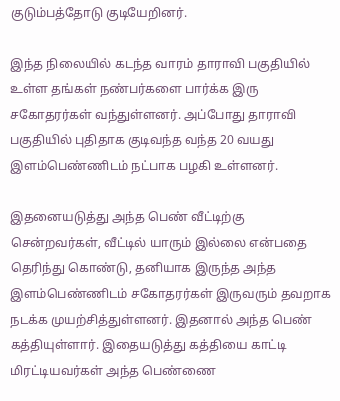குடும்பத்தோடு குடியேறினர்.

இந்த நிலையில் கடந்த வாரம் தாராவி பகுதியில் உள்ள தங்கள் நண்பர்களை பார்க்க இரு சகோதரர்கள் வந்துள்ளனர். அப்போது தாராவி பகுதியில் புதிதாக குடிவந்த வந்த 20 வயது இளம்பெண்ணிடம் நட்பாக பழகி உள்ளனர்.

இதனையடுத்து அந்த பெண் வீட்டிற்கு சென்றவர்கள், வீட்டில் யாரும் இல்லை என்பதை தெரிந்து கொண்டு, தனியாக இருந்த அந்த இளம்பெண்ணிடம் சகோதரர்கள் இருவரும் தவறாக நடக்க முயற்சித்துள்ளனர். இதனால் அந்த பெண் கத்தியுள்ளார். இதையடுத்து கத்தியை காட்டி மிரட்டியவர்கள் அந்த பெண்ணை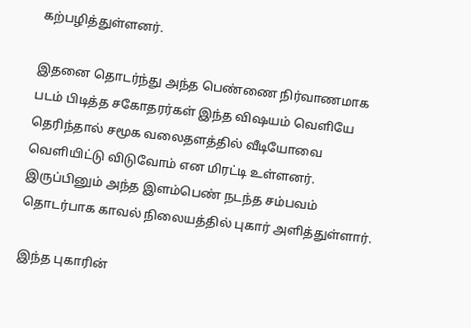கற்பழித்துள்ளனர்.

இதனை தொடர்ந்து அந்த பெண்ணை நிர்வாணமாக படம் பிடித்த சகோதரர்கள் இந்த விஷயம் வெளியே தெரிந்தால் சமூக வலைதளத்தில் வீடியோவை வெளியிட்டு விடுவோம் என மிரட்டி உள்ளனர். இருப்பினும் அந்த இளம்பெண் நடந்த சம்பவம் தொடர்பாக காவல் நிலையத்தில் புகார் அளித்துள்ளார்.

இந்த புகாரின்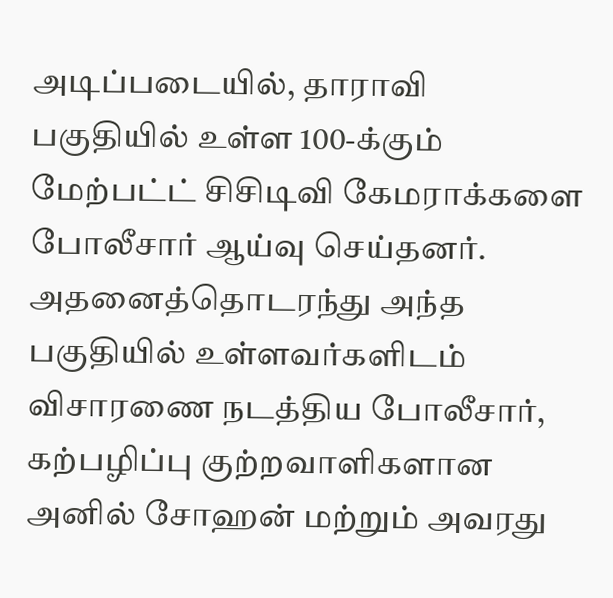அடிப்படையில், தாராவி பகுதியில் உள்ள 100-க்கும் மேற்பட்ட் சிசிடிவி கேமராக்களை போலீசார் ஆய்வு செய்தனர். அதனைத்தொடரந்து அந்த பகுதியில் உள்ளவர்களிடம் விசாரணை நடத்திய போலீசார், கற்பழிப்பு குற்றவாளிகளான அனில் சோஹன் மற்றும் அவரது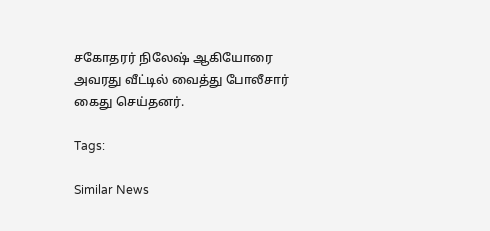சகோதரர் நிலேஷ் ஆகியோரை அவரது வீட்டில் வைத்து போலீசார் கைது செய்தனர்.

Tags:

Similar News